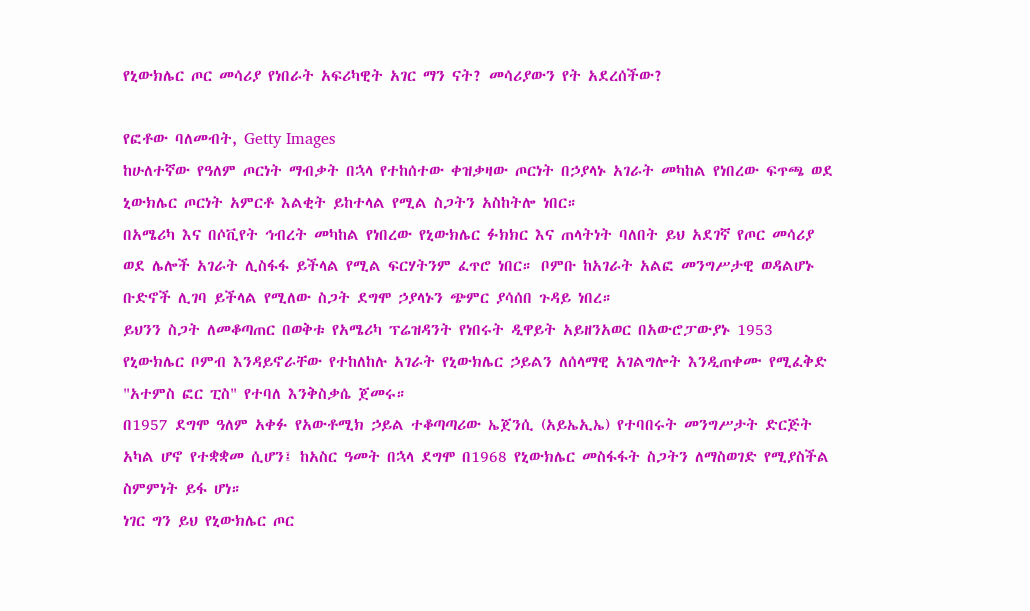የኒውክሌር ጦር መሳሪያ የነበራት አፍሪካዊት አገር ማን ናት? መሳሪያውን የት አደረሰችው?

የፎቶው ባለመብት, Getty Images
ከሁለተኛው የዓለም ጦርነት ማብቃት በኋላ የተከሰተው ቀዝቃዛው ጦርነት በኃያላኑ አገራት መካከል የነበረው ፍጥጫ ወደ ኒውክሌር ጦርነት አምርቶ እልቂት ይከተላል የሚል ስጋትን አስከትሎ ነበር።
በአሜሪካ እና በሶቪየት ኅብረት መካከል የነበረው የኒውክሌር ፉክክር እና ጠላትነት ባለበት ይህ አደገኛ የጦር መሳሪያ ወደ ሌሎች አገራት ሊስፋፋ ይችላል የሚል ፍርሃትንም ፈጥሮ ነበር። ቦምቡ ከአገራት አልፎ መንግሥታዊ ወዳልሆኑ ቡድኖች ሊገባ ይችላል የሚለው ስጋት ደግሞ ኃያላኑን ጭምር ያሳሰበ ጉዳይ ነበረ።
ይህንን ስጋት ለመቆጣጠር በወቅቱ የአሜሪካ ፕሬዝዳንት የነበሩት ዲዋይት አይዘንአወር በአውሮፓውያኑ 1953 የኒውክሌር ቦምብ እንዳይኖራቸው የተከለከሉ አገራት የኒውክሌር ኃይልን ለሰላማዊ አገልግሎት እንዲጠቀሙ የሚፈቅድ "አተምስ ፎር ፒስ" የተባለ እንቅስቃሴ ጀመሩ።
በ1957 ደግሞ ዓለም አቀፉ የአውቶሚክ ኃይል ተቆጣጣሪው ኤጀንሲ (አይኤኢኤ) የተባበሩት መንግሥታት ድርጅት አካል ሆኖ የተቋቋመ ሲሆን፤ ከአስር ዓመት በኋላ ደግሞ በ1968 የኒውክሌር መስፋፋት ስጋትን ለማስወገድ የሚያስችል ስምምነት ይፋ ሆነ።
ነገር ግን ይህ የኒውክሌር ጦር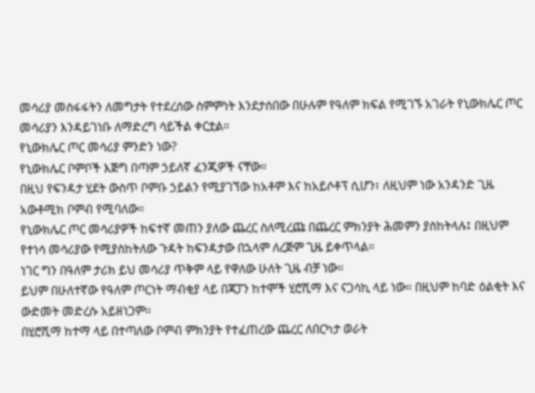መሳሪያ መስፋፋትን ለመግታት የተደረሰው ስምምነት እንደታሰበው በሁሉም የዓለም ክፍል የሚገኙ አገራት የኒውክሌር ጦር መሳሪያን እንዳይገነቡ ለማድረግ ሳይችል ቀርቷል።
የኒውክሌር ጦር መሳሪያ ምንድን ነው?
የኒውክሌር ቦምቦች እጅግ በጣም ኃይለኛ ፈንጂዎች ናቸው።
በዚህ የፍንዳታ ሂደት ውስጥ ቦምቡ ኃይልን የሚያገኘው ከአቶም እና ከአይሶቶፕ ሲሆን፣ ለዚህም ነው አንዳንድ ጊዜ አውቶሚክ ቦምብ የሚባለው።
የኒውክሌር ጦር መሳሪያዎች ከፍተኛ መጠን ያለው ጨረር ስለሚረጩ በጨረር ምክንያት ሕመምን ያስከትላሉ፤ በዚህም የተነሳ መሳሪያው የሚያስከትለው ጉዳት ከፍንዳታው በኋላም ለረጅም ጊዜ ይቀጥላል።
ነገር ግን በዓለም ታሪክ ይህ መሳሪያ ጥቅም ላይ የዋለው ሁለት ጊዜ ብቻ ነው።
ይህም በሁለተኛው የዓለም ጦርነት ማብቂያ ላይ በጃፓን ከተሞች ሂሮሺማ እና ናጋሳኪ ላይ ነው። በዚህም ከባድ ዕልቂት እና ውድመት መድረሱ አይዘነጋም።
በሂሮሺማ ከተማ ላይ በተጣለው ቦምብ ምክንያት የተፈጠረው ጨረር ለበርካታ ወራት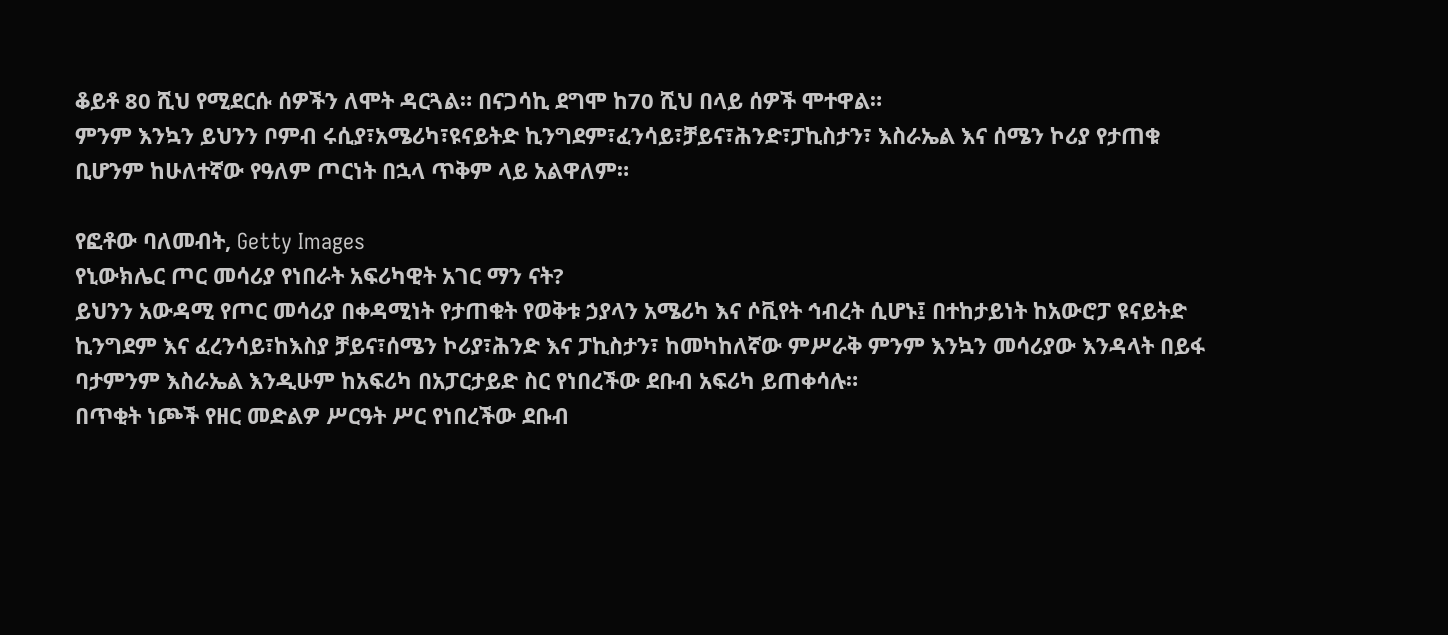ቆይቶ 80 ሺህ የሚደርሱ ሰዎችን ለሞት ዳርጓል። በናጋሳኪ ደግሞ ከ70 ሺህ በላይ ሰዎች ሞተዋል።
ምንም እንኳን ይህንን ቦምብ ሩሲያ፣አሜሪካ፣ዩናይትድ ኪንግደም፣ፈንሳይ፣ቻይና፣ሕንድ፣ፓኪስታን፣ እስራኤል እና ሰሜን ኮሪያ የታጠቁ ቢሆንም ከሁለተኛው የዓለም ጦርነት በኋላ ጥቅም ላይ አልዋለም።

የፎቶው ባለመብት, Getty Images
የኒውክሌር ጦር መሳሪያ የነበራት አፍሪካዊት አገር ማን ናት?
ይህንን አውዳሚ የጦር መሳሪያ በቀዳሚነት የታጠቁት የወቅቱ ኃያላን አሜሪካ እና ሶቪየት ኅብረት ሲሆኑ፤ በተከታይነት ከአውሮፓ ዩናይትድ ኪንግደም እና ፈረንሳይ፣ከእስያ ቻይና፣ሰሜን ኮሪያ፣ሕንድ እና ፓኪስታን፣ ከመካከለኛው ምሥራቅ ምንም እንኳን መሳሪያው እንዳላት በይፋ ባታምንም እስራኤል እንዲሁም ከአፍሪካ በአፓርታይድ ስር የነበረችው ደቡብ አፍሪካ ይጠቀሳሉ።
በጥቂት ነጮች የዘር መድልዎ ሥርዓት ሥር የነበረችው ደቡብ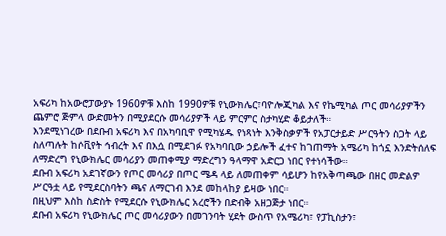አፍሪካ ከአውሮፓውያኑ 1960ዎቹ እስከ 1990ዎቹ የኒውክሌር፣ባዮሎጂካል እና የኬሚካል ጦር መሳሪያዎችን ጨምሮ ጅምላ ውድመትን በሚያደርሱ መሳሪያዎች ላይ ምርምር ስታካሂድ ቆይታለች።
እንደሚነገረው በደቡብ አፍሪካ እና በአካባቢዋ የሚካሄዱ የነጻነት እንቅስቃዎች የአፓርታይድ ሥርዓትን ስጋት ላይ ስለጣሉት ከሶቪየት ኅብረት እና በእሷ በሚደገፉ የአካባቢው ኃይሎች ፈተና ከገጠማት አሜሪካ ከጎኗ እንድትሰለፍ ለማድረግ የኒውክሌር መሳሪያን መጠቀሚያ ማድረግን ዓላማዋ አድርጋ ነበር የተነሳችው።
ደቡብ አፍሪካ አደገኛውን የጦር መሳሪያ በጦር ሜዳ ላይ ለመጠቀም ሳይሆን ከየአቅጣጫው በዘር መድልዎ ሥርዓቷ ላይ የሚደርስባትን ጫና ለማርገብ እንደ መከላከያ ይዛው ነበር።
በዚህም እስከ ስድስት የሚደርሱ የኒውክሌር አረሮችን በድብቅ አዘጋጅታ ነበር።
ደቡብ አፍሪካ የኒውክሌር ጦር መሳሪያውን በመገንባት ሂደት ውስጥ የአሜሪካ፣ የፓኪስታን፣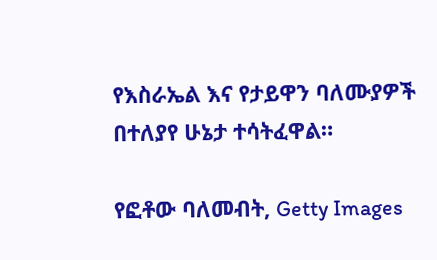የእስራኤል እና የታይዋን ባለሙያዎች በተለያየ ሁኔታ ተሳትፈዋል።

የፎቶው ባለመብት, Getty Images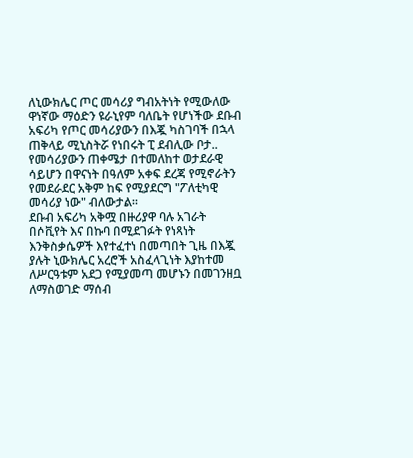ለኒውክሌር ጦር መሳሪያ ግብአትነት የሚውለው ዋነኛው ማዕድን ዩራኒየም ባለቤት የሆነችው ደቡብ አፍሪካ የጦር መሳሪያውን በእጇ ካስገባች በኋላ ጠቅላይ ሚኒስትሯ የነበሩት ፒ ደብሊው ቦታ.. የመሳሪያውን ጠቀሜታ በተመለከተ ወታደራዊ ሳይሆን በዋናነት በዓለም አቀፍ ደረጃ የሚኖራትን የመደራደር አቅም ከፍ የሚያደርግ "ፖለቲካዊ መሳሪያ ነው" ብለውታል።
ደቡብ አፍሪካ አቅሟ በዙሪያዋ ባሉ አገራት በሶቪየት እና በኩባ በሚደገፉት የነጻነት እንቅስቃሴዎች እየተፈተነ በመጣበት ጊዜ በእጇ ያሉት ኒውክሌር አረሮች አስፈላጊነት እያከተመ ለሥርዓቱም አደጋ የሚያመጣ መሆኑን በመገንዘቧ ለማስወገድ ማሰብ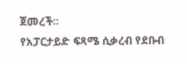ጀመረች።
የአፓርታይድ ፍጻሜ ሲቃረብ የደቡብ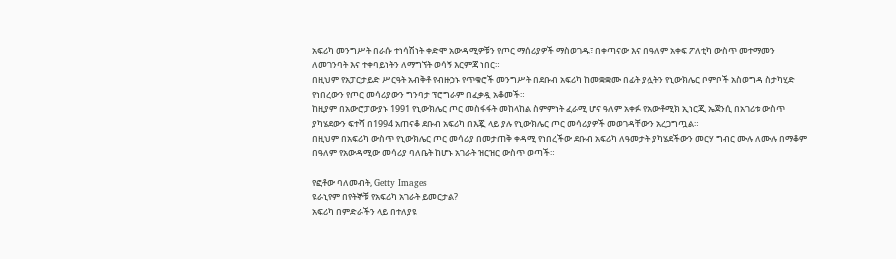አፍሪካ መንግሥት በራሱ ተነሳሽነት ቀድሞ አውዳሚዎቹን የጦር ማሰሪያዎች ማስወገዱ፣ በቀጣናው እና በዓለም አቀፍ ፖለቲካ ውስጥ መተማመን ለመገንባት እና ተቀባይነትን ለማግኘት ወሳኝ እርምጃ ነበር።
በዚህም የአፓርታይድ ሥርዓት አብቅቶ የብዙኃኑ የጥቁሮች መንግሥት በደቡብ አፍሪካ ከመቋቋሙ በፊት ያሏትን የኒውክሌር ቦምቦች አስወግዳ ስታካሂድ የነበረውን የጦር መሳሪያውን ግንባታ ፕሮግራም በፈቃዷ አቆመች።
ከዚያም በአውሮፓውያኑ 1991 የኒውክሌር ጦር መስፋፋት መከላከል ስምምነት ፈራሚ ሆና ዓለም አቀፉ የአውቶሚክ ኢነርጂ ኤጀንሲ በአገሪቱ ውስጥ ያካሄደውን ፍተሻ በ1994 አጠናቆ ደቡብ አፍሪካ በእጇ ላይ ያሉ የኒውክሌር ጦር መሳሪያዎች መወገዳቸውን አረጋግጧል።
በዚህም በአፍሪካ ውስጥ የኒውክሌር ጦር መሳሪያ በመታጠቅ ቀዳሚ የነበረችው ደቡብ አፍሪካ ለዓመታት ያካሄደችውን መርሃ ግብር ሙሉ ለሙሉ በማቆም በዓለም የአውዳሚው መሳሪያ ባለቤት ከሆኑ አገራት ዝርዝር ውስጥ ወጣች።

የፎቶው ባለመብት, Getty Images
ዩራኒየም በየትኞቹ የአፍሪካ አገራት ይመርታል?
አፍሪካ በምድራችን ላይ በተለያዩ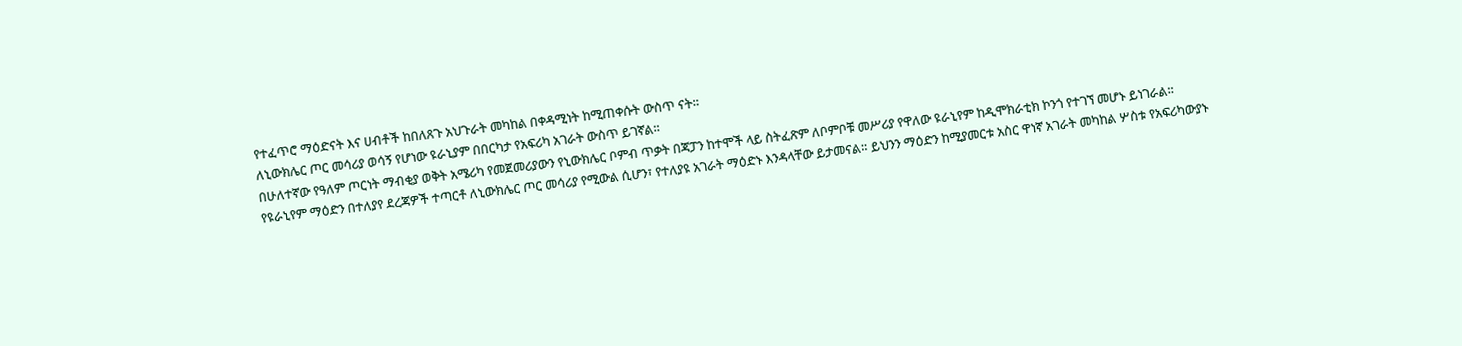የተፈጥሮ ማዕድናት እና ሀብቶች ከበለጸጉ አህጉራት መካከል በቀዳሚነት ከሚጠቀሱት ውስጥ ናት።
ለኒውክሌር ጦር መሳሪያ ወሳኝ የሆነው ዩራኒያም በበርካታ የአፍሪካ አገራት ውስጥ ይገኛል።
በሁለተኛው የዓለም ጦርነት ማብቂያ ወቅት አሜሪካ የመጀመሪያውን የኒውክሌር ቦምብ ጥቃት በጃፓን ከተሞች ላይ ስትፈጽም ለቦምቦቹ መሥሪያ የዋለው ዩራኒየም ከዲሞክራቲክ ኮንጎ የተገኘ መሆኑ ይነገራል።
የዩራኒየም ማዕድን በተለያየ ደረጃዎች ተጣርቶ ለኒውክሌር ጦር መሳሪያ የሚውል ሲሆን፣ የተለያዩ አገራት ማዕድኑ እንዳላቸው ይታመናል። ይህንን ማዕድን ከሚያመርቱ አስር ዋነኛ አገራት መካከል ሦስቱ የአፍሪካውያኑ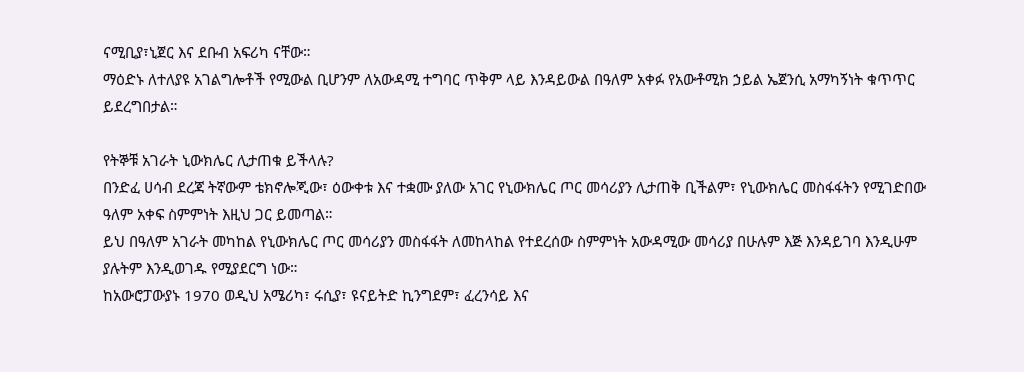ናሚቢያ፣ኒጀር እና ደቡብ አፍሪካ ናቸው።
ማዕድኑ ለተለያዩ አገልግሎቶች የሚውል ቢሆንም ለአውዳሚ ተግባር ጥቅም ላይ እንዳይውል በዓለም አቀፉ የአውቶሚክ ኃይል ኤጀንሲ አማካኝነት ቁጥጥር ይደረግበታል።

የትኞቹ አገራት ኒውክሌር ሊታጠቁ ይችላሉ?
በንድፈ ሀሳብ ደረጃ ትኛውም ቴክኖሎጂው፣ ዕውቀቱ እና ተቋሙ ያለው አገር የኒውክሌር ጦር መሳሪያን ሊታጠቅ ቢችልም፣ የኒውክሌር መስፋፋትን የሚገድበው ዓለም አቀፍ ስምምነት እዚህ ጋር ይመጣል።
ይህ በዓለም አገራት መካከል የኒውክሌር ጦር መሳሪያን መስፋፋት ለመከላከል የተደረሰው ስምምነት አውዳሚው መሳሪያ በሁሉም እጅ እንዳይገባ እንዲሁም ያሉትም እንዲወገዱ የሚያደርግ ነው።
ከአውሮፓውያኑ 1970 ወዲህ አሜሪካ፣ ሩሲያ፣ ዩናይትድ ኪንግደም፣ ፈረንሳይ እና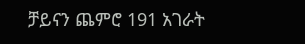ቻይናን ጨምሮ 191 አገራት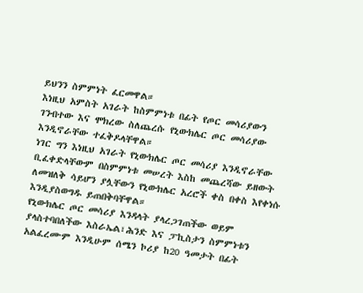ይህንን ስምምነት ፈርመዋል።
እነዚህ አምስት አገራት ከስምምነቱ በፊት የጦር መሳሪያውን ገንብተው እና ሞክረው ስለጨረሱ የኒውክሌር ጦር መሳሪያው እንዲኖራቸው ተፈቅዶላቸዋል።
ነገር ግን እነዚህ አገራት የኒውክሌር ጦር መሳሪያ እንዲኖራቸው ቢፈቀድላቸውም በስምምነቱ መሠረት እስከ መጨረሻው ይዘውት ለመዝለቅ ሳይሆን ያሏቸውን የኒውክሌር አረሮች ቀስ በቀስ እየቀነሱ እንዲያስወግዱ ይጠበቅባቸዋል።
የኒውክሌር ጦር መሳሪያ እንዳላት ያላረጋገጠችው ወይም ያላስተባበለችው እስራኤል፣ሕንድ እና ፓኪስታን ስምምነቱን አልፈረሙም እንዲሁም ሰሜን ኮሪያ ከ20 ዓመታት በፊት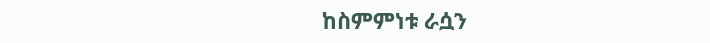ከስምምነቱ ራሷን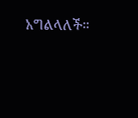አግልላለች።